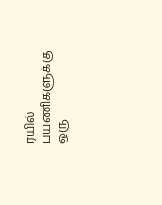ரயில் பயணிகளுக்கு ஒரு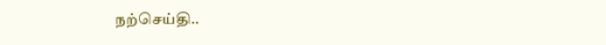நற்செய்தி..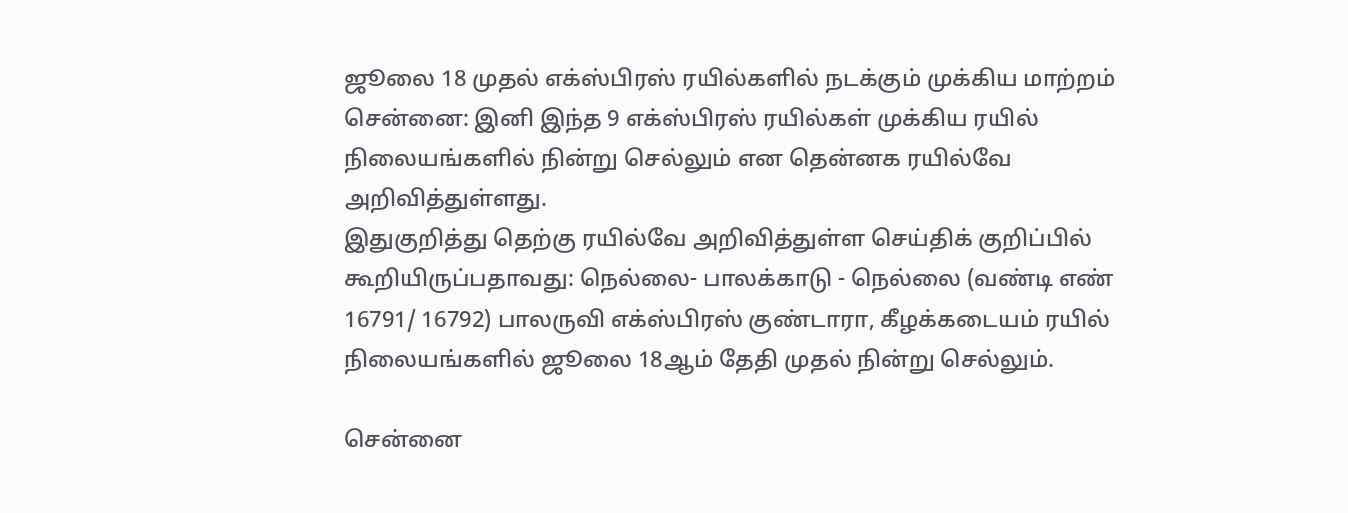ஜூலை 18 முதல் எக்ஸ்பிரஸ் ரயில்களில் நடக்கும் முக்கிய மாற்றம்
சென்னை: இனி இந்த 9 எக்ஸ்பிரஸ் ரயில்கள் முக்கிய ரயில் நிலையங்களில் நின்று செல்லும் என தென்னக ரயில்வே அறிவித்துள்ளது.
இதுகுறித்து தெற்கு ரயில்வே அறிவித்துள்ள செய்திக் குறிப்பில் கூறியிருப்பதாவது: நெல்லை- பாலக்காடு - நெல்லை (வண்டி எண் 16791/ 16792) பாலருவி எக்ஸ்பிரஸ் குண்டாரா, கீழக்கடையம் ரயில் நிலையங்களில் ஜூலை 18ஆம் தேதி முதல் நின்று செல்லும்.

சென்னை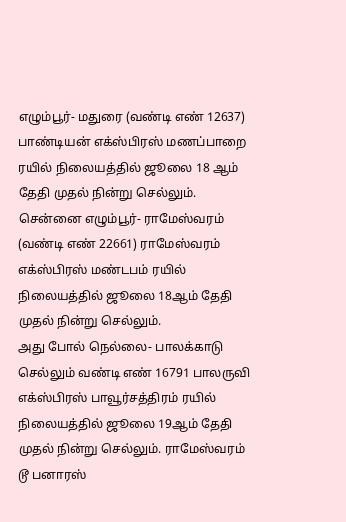எழும்பூர்- மதுரை (வண்டி எண் 12637) பாண்டியன் எக்ஸ்பிரஸ் மணப்பாறை ரயில் நிலையத்தில் ஜூலை 18 ஆம் தேதி முதல் நின்று செல்லும். சென்னை எழும்பூர்- ராமேஸ்வரம் (வண்டி எண் 22661) ராமேஸ்வரம் எக்ஸ்பிரஸ் மண்டபம் ரயில் நிலையத்தில் ஜூலை 18ஆம் தேதி முதல் நின்று செல்லும்.
அது போல் நெல்லை- பாலக்காடு செல்லும் வண்டி எண் 16791 பாலருவி எக்ஸ்பிரஸ் பாவூர்சத்திரம் ரயில் நிலையத்தில் ஜூலை 19ஆம் தேதி முதல் நின்று செல்லும். ராமேஸ்வரம் டூ பனாரஸ்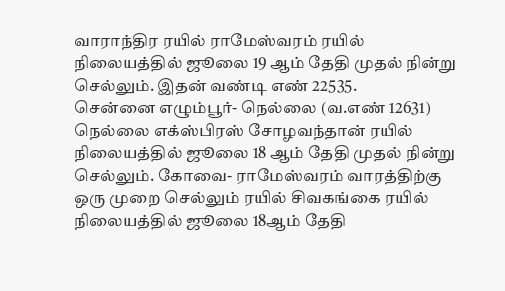வாராந்திர ரயில் ராமேஸ்வரம் ரயில் நிலையத்தில் ஜூலை 19 ஆம் தேதி முதல் நின்று செல்லும். இதன் வண்டி எண் 22535.
சென்னை எழும்பூர்- நெல்லை (வ.எண் 12631) நெல்லை எக்ஸ்பிரஸ் சோழவந்தான் ரயில் நிலையத்தில் ஜூலை 18 ஆம் தேதி முதல் நின்று செல்லும். கோவை- ராமேஸ்வரம் வாரத்திற்கு ஒரு முறை செல்லும் ரயில் சிவகங்கை ரயில் நிலையத்தில் ஜூலை 18ஆம் தேதி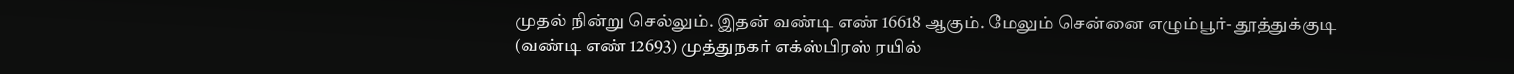முதல் நின்று செல்லும். இதன் வண்டி எண் 16618 ஆகும். மேலும் சென்னை எழும்பூர்- தூத்துக்குடி (வண்டி எண் 12693) முத்துநகர் எக்ஸ்பிரஸ் ரயில்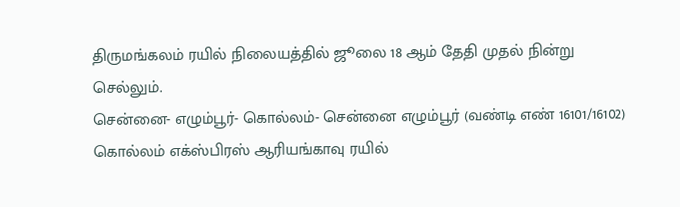திருமங்கலம் ரயில் நிலையத்தில் ஜூலை 18 ஆம் தேதி முதல் நின்று செல்லும்.
சென்னை- எழும்பூர்- கொல்லம்- சென்னை எழும்பூர் (வண்டி எண் 16101/16102) கொல்லம் எக்ஸ்பிரஸ் ஆரியங்காவு ரயில்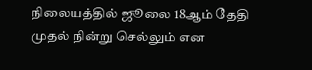நிலையத்தில் ஜூலை 18ஆம் தேதி முதல் நின்று செல்லும் என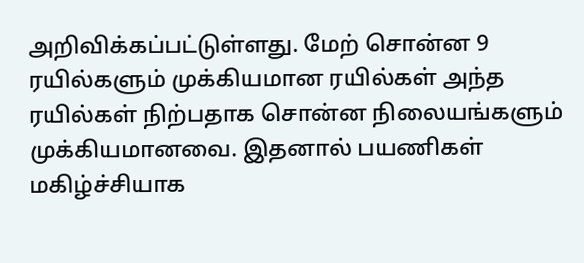அறிவிக்கப்பட்டுள்ளது. மேற் சொன்ன 9 ரயில்களும் முக்கியமான ரயில்கள் அந்த ரயில்கள் நிற்பதாக சொன்ன நிலையங்களும் முக்கியமானவை. இதனால் பயணிகள் மகிழ்ச்சியாக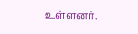உள்ளனர்.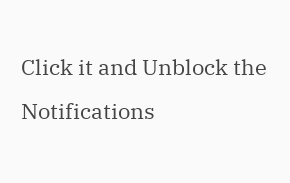Click it and Unblock the Notifications